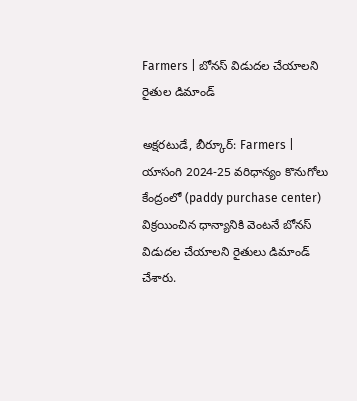Farmers | బోనస్ విడుదల చేయాలని రైతుల డిమాండ్

అక్షరటుడే, బీర్కూర్: Farmers | యాసంగి 2024-25 వరిధాన్యం కొనుగోలు కేంద్రంలో (paddy purchase center) విక్రయించిన ధాన్యానికి వెంటనే బోనస్ విడుదల చేయాలని రైతులు డిమాండ్ చేశారు.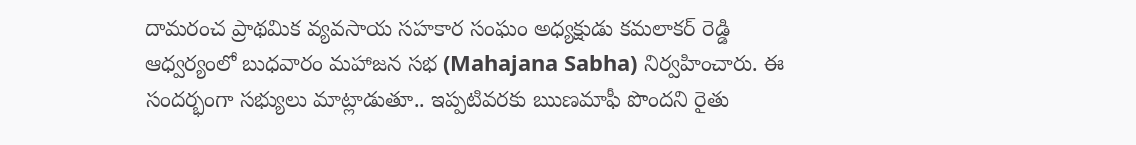దామరంచ ప్రాథమిక వ్యవసాయ సహకార సంఘం అధ్యక్షుడు కమలాకర్ రెడ్డి ఆధ్వర్యంలో బుధవారం మహాజన సభ (Mahajana Sabha) నిర్వహించారు. ఈ సందర్భంగా సభ్యులు మాట్లాడుతూ.. ఇప్పటివరకు ఋణమాఫీ పొందని రైతు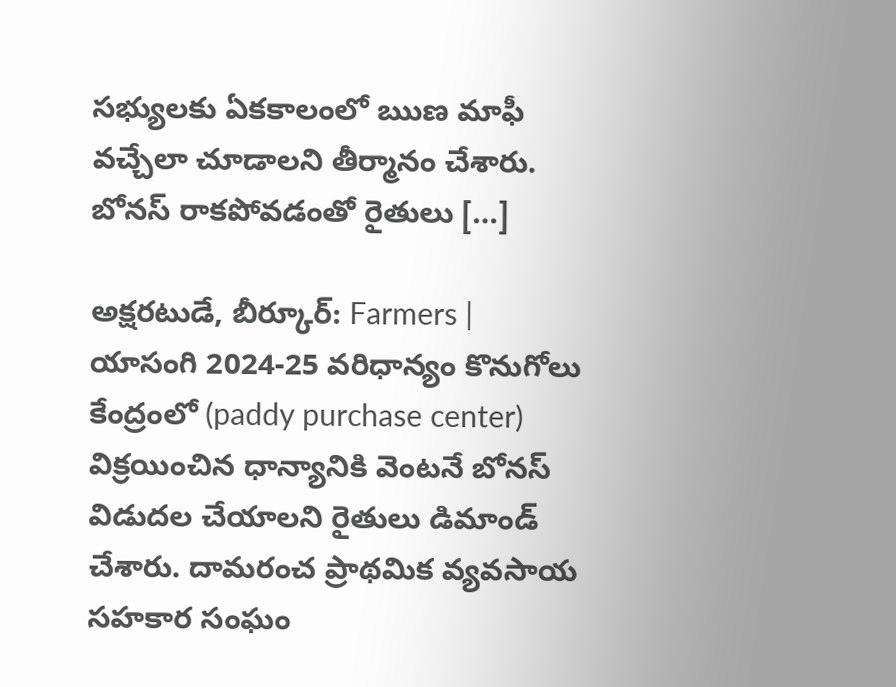సభ్యులకు ఏకకాలంలో ఋణ మాఫీ వచ్చేలా చూడాలని తీర్మానం చేశారు. బోనస్ రాకపోవడంతో రైతులు […]

అక్షరటుడే, బీర్కూర్: Farmers | యాసంగి 2024-25 వరిధాన్యం కొనుగోలు కేంద్రంలో (paddy purchase center) విక్రయించిన ధాన్యానికి వెంటనే బోనస్ విడుదల చేయాలని రైతులు డిమాండ్ చేశారు. దామరంచ ప్రాథమిక వ్యవసాయ సహకార సంఘం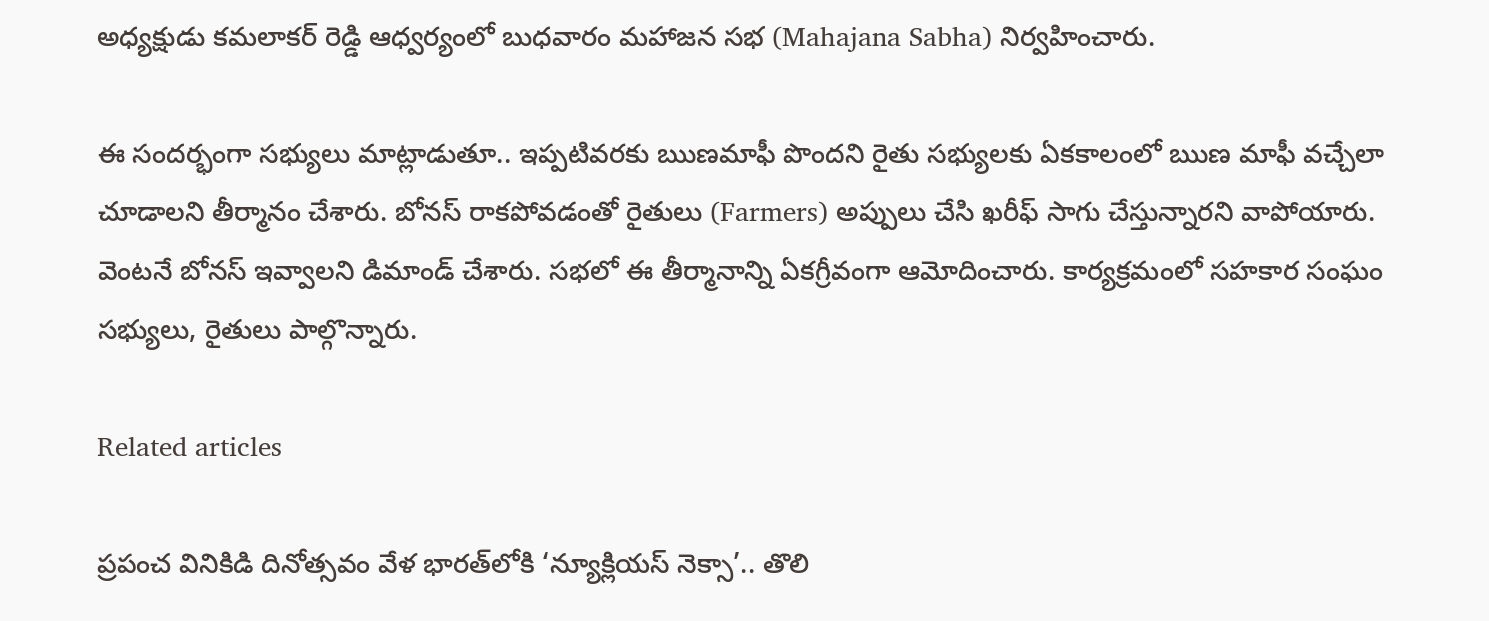అధ్యక్షుడు కమలాకర్ రెడ్డి ఆధ్వర్యంలో బుధవారం మహాజన సభ (Mahajana Sabha) నిర్వహించారు.

ఈ సందర్భంగా సభ్యులు మాట్లాడుతూ.. ఇప్పటివరకు ఋణమాఫీ పొందని రైతు సభ్యులకు ఏకకాలంలో ఋణ మాఫీ వచ్చేలా చూడాలని తీర్మానం చేశారు. బోనస్ రాకపోవడంతో రైతులు (Farmers) అప్పులు చేసి ఖరీఫ్ సాగు చేస్తున్నారని వాపోయారు. వెంటనే బోనస్ ఇవ్వాలని డిమాండ్ చేశారు. సభలో ఈ తీర్మానాన్ని ఏకగ్రీవంగా ఆమోదించారు. కార్యక్రమంలో సహకార సంఘం సభ్యులు, రైతులు పాల్గొన్నారు.

Related articles

ప్రపంచ వినికిడి దినోత్సవం వేళ భారత్‌లోకి ‘న్యూక్లియస్ నెక్సా’.. తొలి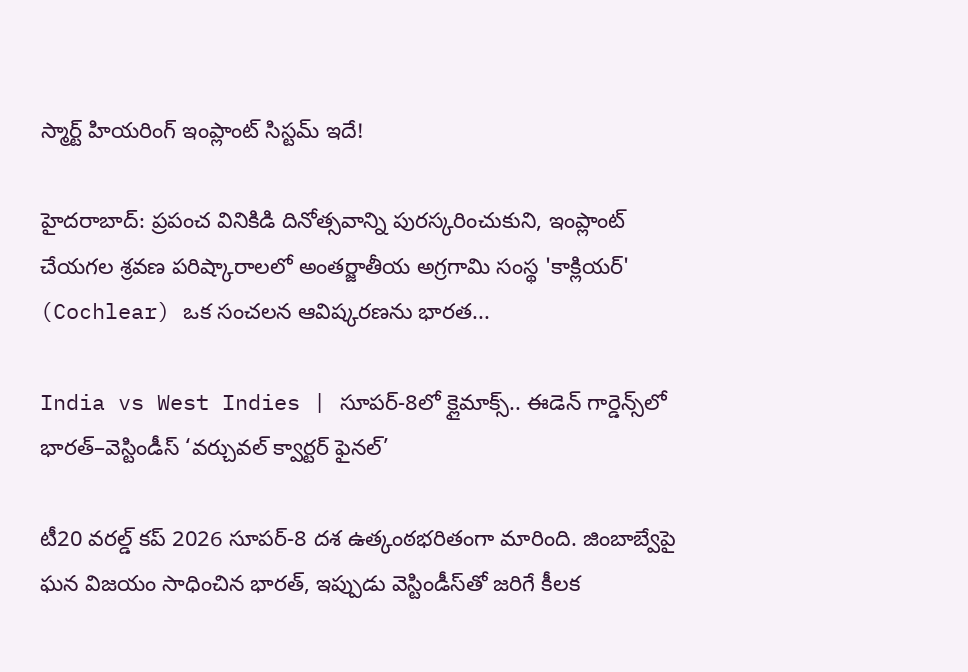స్మార్ట్ హియరింగ్ ఇంప్లాంట్ సిస్టమ్ ఇదే!

హైదరాబాద్: ప్రపంచ వినికిడి దినోత్సవాన్ని పురస్కరించుకుని, ఇంప్లాంట్ చేయగల శ్రవణ పరిష్కారాలలో అంతర్జాతీయ అగ్రగామి సంస్థ 'కాక్లియర్' (Cochlear) ఒక సంచలన ఆవిష్కరణను భారత...

India vs West Indies | సూపర్-8లో క్లైమాక్స్.. ఈడెన్ గార్డెన్స్‌లో భారత్–వెస్టిండీస్ ‘వర్చువల్ క్వార్టర్ ఫైనల్’

టీ20 వరల్డ్ కప్ 2026 సూపర్-8 దశ ఉత్కంఠభరితంగా మారింది. జింబాబ్వేపై ఘన విజయం సాధించిన భారత్, ఇప్పుడు వెస్టిండీస్‌తో జరిగే కీలక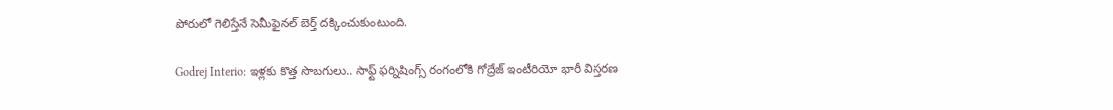పోరులో గెలిస్తేనే సెమీఫైనల్ బెర్త్ దక్కించుకుంటుంది.

Godrej Interio: ఇళ్లకు కొత్త సొబగులు.. సాఫ్ట్ ఫర్నిషింగ్స్ రంగంలోకి గోద్రేజ్ ఇంటీరియో భారీ విస్తరణ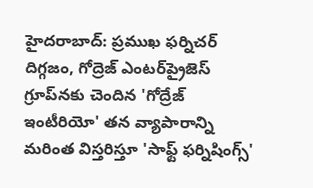హైదరాబాద్: ప్రముఖ ఫర్నిచర్ దిగ్గజం, గోద్రెజ్ ఎంటర్‌ప్రైజెస్ గ్రూప్‌నకు చెందిన 'గోద్రేజ్ ఇంటీరియో' తన వ్యాపారాన్ని మరింత విస్తరిస్తూ 'సాఫ్ట్ ఫర్నిషింగ్స్'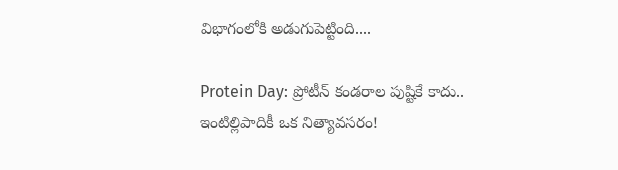విభాగంలోకి అడుగుపెట్టింది....

Protein Day: ప్రోటీన్ కండరాల పుష్టికే కాదు.. ఇంటిల్లిపాదికీ ఒక నిత్యావసరం!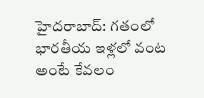హైదరాబాద్: గతంలో భారతీయ ఇళ్లలో వంట అంటే కేవలం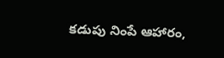కడుపు నింపే ఆహారం,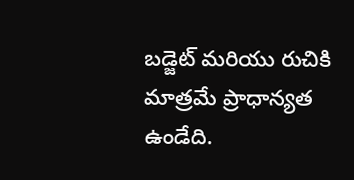బడ్జెట్ మరియు రుచికి మాత్రమే ప్రాధాన్యత ఉండేది.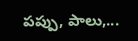పప్పు, పాలు,...